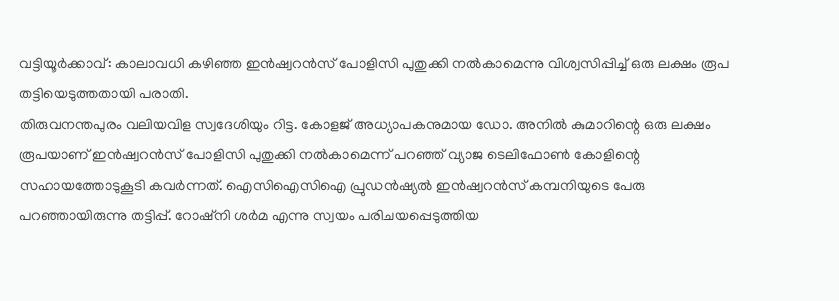വട്ടിയൂർക്കാവ്: കാലാവധി കഴിഞ്ഞ ഇൻഷ്വറൻസ് പോളിസി പുതുക്കി നൽകാമെന്നു വിശ്വസിപ്പിച്ച് ഒരു ലക്ഷം രൂപ തട്ടിയെടുത്തതായി പരാതി.
തിരുവനന്തപുരം വലിയവിള സ്വദേശിയും റിട്ട. കോളജ് അധ്യാപകനുമായ ഡോ. അനിൽ കുമാറിന്റെ ഒരു ലക്ഷം രൂപയാണ് ഇൻഷ്വറൻസ് പോളിസി പുതുക്കി നൽകാമെന്ന് പറഞ്ഞ് വ്യാജ ടെലിഫോൺ കോളിന്റെ സഹായത്തോടുകൂടി കവർന്നത്. ഐസിഐസിഐ പ്രുഡൻഷ്യൽ ഇൻഷ്വറൻസ് കമ്പനിയുടെ പേരു പറഞ്ഞായിരുന്നു തട്ടിപ്പ്. റോഷ്നി ശർമ എന്നു സ്വയം പരിചയപ്പെടുത്തിയ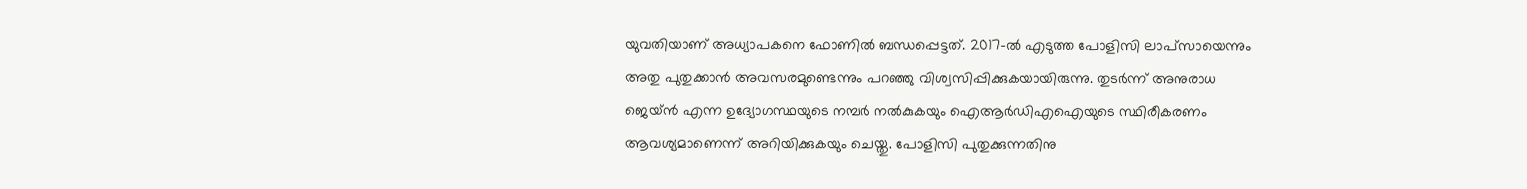യുവതിയാണ് അധ്യാപകനെ ഫോണിൽ ബന്ധപ്പെട്ടത്. 2017-ൽ എടുത്ത പോളിസി ലാപ്സായെന്നും അതു പുതുക്കാൻ അവസരമുണ്ടെന്നും പറഞ്ഞു വിശ്വസിപ്പിക്കുകയായിരുന്നു. തുടർന്ന് അനുരാധ ജെയ്ൻ എന്ന ഉദ്യോഗസ്ഥയുടെ നമ്പർ നൽകുകയും ഐആർഡിഎഐയുടെ സ്ഥിരീകരണം ആവശ്യമാണെന്ന് അറിയിക്കുകയും ചെയ്തു. പോളിസി പുതുക്കുന്നതിനു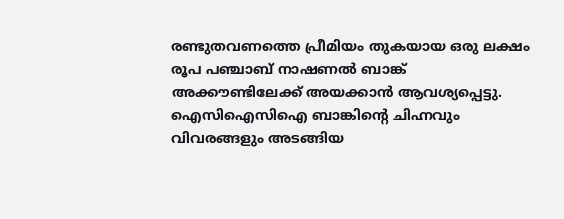രണ്ടുതവണത്തെ പ്രീമിയം തുകയായ ഒരു ലക്ഷം രൂപ പഞ്ചാബ് നാഷണൽ ബാങ്ക് അക്കൗണ്ടിലേക്ക് അയക്കാൻ ആവശ്യപ്പെട്ടു.
ഐസിഐസിഐ ബാങ്കിന്റെ ചിഹ്നവും വിവരങ്ങളും അടങ്ങിയ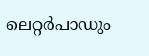ലെറ്റർപാഡും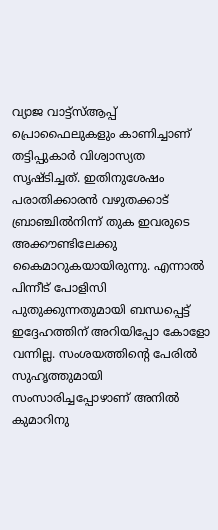വ്യാജ വാട്ട്സ്ആപ്പ് പ്രൊഫൈലുകളും കാണിച്ചാണ് തട്ടിപ്പുകാർ വിശ്വാസ്യത സൃഷ്ടിച്ചത്. ഇതിനുശേഷം പരാതിക്കാരൻ വഴുതക്കാട് ബ്രാഞ്ചിൽനിന്ന് തുക ഇവരുടെ അക്കൗണ്ടിലേക്കു കൈമാറുകയായിരുന്നു. എന്നാൽ പിന്നീട് പോളിസി പുതുക്കുന്നതുമായി ബന്ധപ്പെട്ട് ഇദ്ദേഹത്തിന് അറിയിപ്പോ കോളോ വന്നില്ല. സംശയത്തിന്റെ പേരിൽ സുഹൃത്തുമായി സംസാരിച്ചപ്പോഴാണ് അനിൽ കുമാറിനു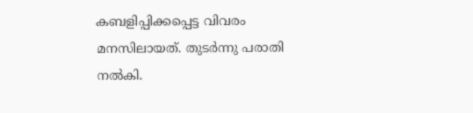കബളിപ്പിക്കപ്പെട്ട വിവരം മനസിലായത്. തുടർന്നു പരാതി നൽകി.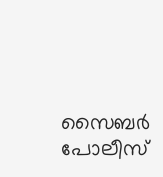സൈബർ പോലീസ്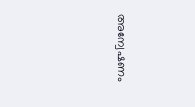അന്വേഷണം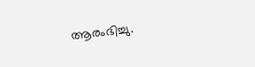ആരംഭിച്ചു.